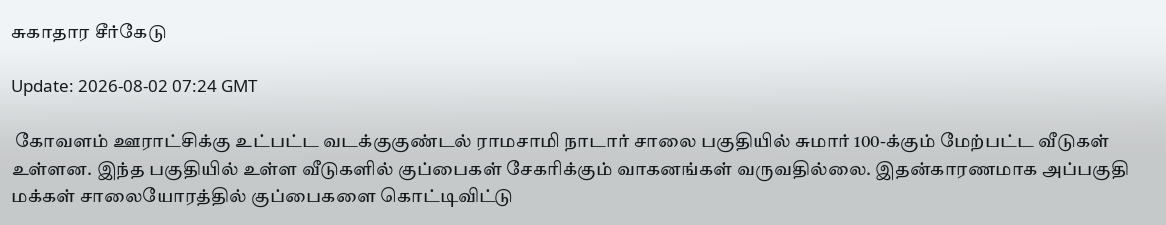சுகாதார சீர்கேடு

Update: 2026-08-02 07:24 GMT

 கோவளம் ஊராட்சிக்கு உட்பட்ட வடக்குகுண்டல் ராமசாமி நாடார் சாலை பகுதியில் சுமார் 100-க்கும் மேற்பட்ட வீடுகள் உள்ளன. இந்த பகுதியில் உள்ள வீடுகளில் குப்பைகள் சேகரிக்கும் வாகனங்கள் வருவதில்லை. இதன்காரணமாக அப்பகுதி மக்கள் சாலையோரத்தில் குப்பைகளை கொட்டிவிட்டு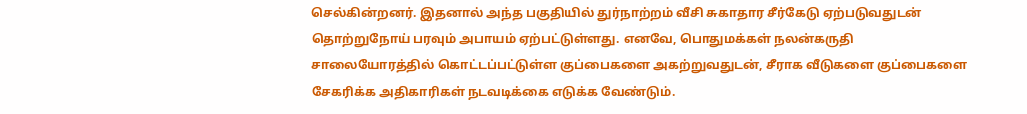செல்கின்றனர். இதனால் அந்த பகுதியில் துர்நாற்றம் வீசி சுகாதார சீர்கேடு ஏற்படுவதுடன் தொற்றுநோய் பரவும் அபாயம் ஏற்பட்டுள்ளது. எனவே, பொதுமக்கள் நலன்கருதி சாலையோரத்தில் கொட்டப்பட்டுள்ள குப்பைகளை அகற்றுவதுடன், சீராக வீடுகளை குப்பைகளை சேகரிக்க அதிகாரிகள் நடவடிக்கை எடுக்க வேண்டும்.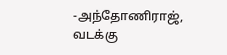-அந்தோணிராஜ், வடக்கு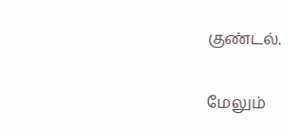குண்டல்.

மேலும்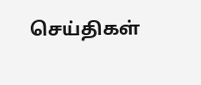செய்திகள்